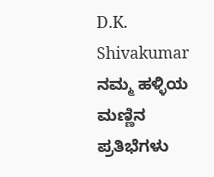D.K. Shivakumar ನಮ್ಮ ಹಳ್ಳಿಯ ಮಣ್ಣಿನ ಪ್ರತಿಭೆಗಳು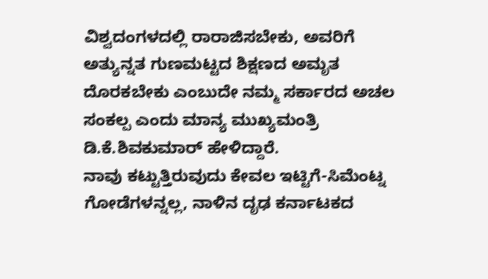ವಿಶ್ವದಂಗಳದಲ್ಲಿ ರಾರಾಜಿಸಬೇಕು, ಅವರಿಗೆ ಅತ್ಯುನ್ನತ ಗುಣಮಟ್ಟದ ಶಿಕ್ಷಣದ ಅಮೃತ ದೊರಕಬೇಕು ಎಂಬುದೇ ನಮ್ಮ ಸರ್ಕಾರದ ಅಚಲ ಸಂಕಲ್ಪ ಎಂದು ಮಾನ್ಯ ಮುಖ್ಯಮಂತ್ರಿ ಡಿ.ಕೆ.ಶಿವಕುಮಾರ್ ಹೇಳಿದ್ದಾರೆ.
ನಾವು ಕಟ್ಟುತ್ತಿರುವುದು ಕೇವಲ ಇಟ್ಟಿಗೆ-ಸಿಮೆಂಟ್ನ ಗೋಡೆಗಳನ್ನಲ್ಲ, ನಾಳಿನ ದೃಢ ಕರ್ನಾಟಕದ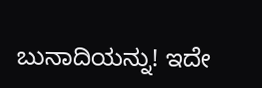ಬುನಾದಿಯನ್ನು! ಇದೇ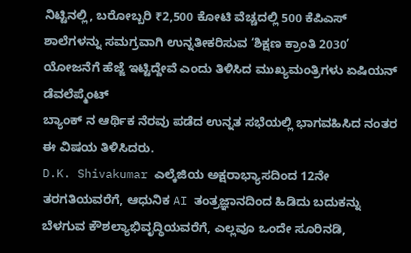ನಿಟ್ಟಿನಲ್ಲಿ, ಬರೋಬ್ಬರಿ ₹2,500 ಕೋಟಿ ವೆಚ್ಚದಲ್ಲಿ 500 ಕೆಪಿಎಸ್ ಶಾಲೆಗಳನ್ನು ಸಮಗ್ರವಾಗಿ ಉನ್ನತೀಕರಿಸುವ ‘ಶಿಕ್ಷಣ ಕ್ರಾಂತಿ 2030’ ಯೋಜನೆಗೆ ಹೆಜ್ಜೆ ಇಟ್ಟಿದ್ದೇವೆ ಎಂದು ತಿಳಿಸಿದ ಮುಖ್ಯಮಂತ್ರಿಗಳು ಏಷಿಯನ್ ಡೆವಲೆಪ್ಮೆಂಟ್
ಬ್ಯಾಂಕ್ ನ ಆರ್ಥಿಕ ನೆರವು ಪಡೆದ ಉನ್ನತ ಸಭೆಯಲ್ಲಿ ಭಾಗವಹಿಸಿದ ನಂತರ ಈ ವಿಷಯ ತಿಳಿಸಿದರು.
D.K. Shivakumar ಎಲ್ಕೆಜಿಯ ಅಕ್ಷರಾಭ್ಯಾಸದಿಂದ 12ನೇ ತರಗತಿಯವರೆಗೆ, ಆಧುನಿಕ AI ತಂತ್ರಜ್ಞಾನದಿಂದ ಹಿಡಿದು ಬದುಕನ್ನು ಬೆಳಗುವ ಕೌಶಲ್ಯಾಭಿವೃದ್ಧಿಯವರೆಗೆ, ಎಲ್ಲವೂ ಒಂದೇ ಸೂರಿನಡಿ,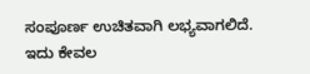ಸಂಪೂರ್ಣ ಉಚಿತವಾಗಿ ಲಭ್ಯವಾಗಲಿದೆ.
ಇದು ಕೇವಲ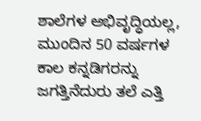ಶಾಲೆಗಳ ಅಭಿವೃದ್ಧಿಯಲ್ಲ, ಮುಂದಿನ 50 ವರ್ಷಗಳ ಕಾಲ ಕನ್ನಡಿಗರನ್ನು ಜಗತ್ತಿನೆದುರು ತಲೆ ಎತ್ತಿ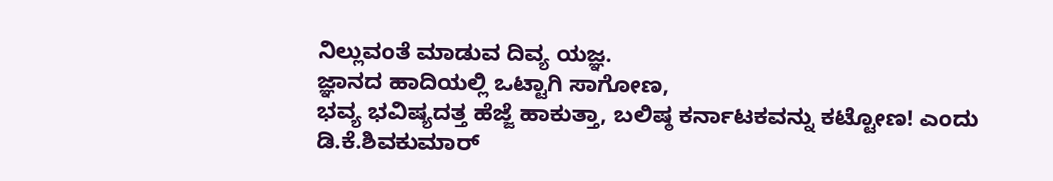ನಿಲ್ಲುವಂತೆ ಮಾಡುವ ದಿವ್ಯ ಯಜ್ಞ.
ಜ್ಞಾನದ ಹಾದಿಯಲ್ಲಿ ಒಟ್ಟಾಗಿ ಸಾಗೋಣ,
ಭವ್ಯ ಭವಿಷ್ಯದತ್ತ ಹೆಜ್ಜೆ ಹಾಕುತ್ತಾ, ಬಲಿಷ್ಠ ಕರ್ನಾಟಕವನ್ನು ಕಟ್ಟೋಣ! ಎಂದು ಡಿ.ಕೆ.ಶಿವಕುಮಾರ್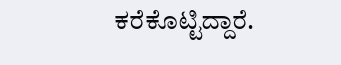ಕರೆಕೊಟ್ಟಿದ್ದಾರೆ.